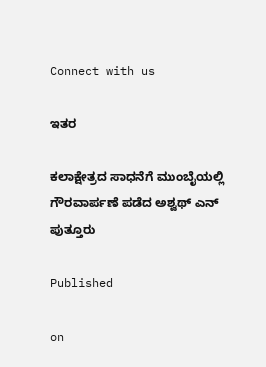Connect with us

ಇತರ

ಕಲಾಕ್ಷೇತ್ರದ ಸಾಧನೆಗೆ ಮುಂಬೈಯಲ್ಲಿ ಗೌರವಾರ್ಪಣೆ ಪಡೆದ ಅಶ್ವಥ್‌ ಎನ್ ಪುತ್ತೂರು

Published

on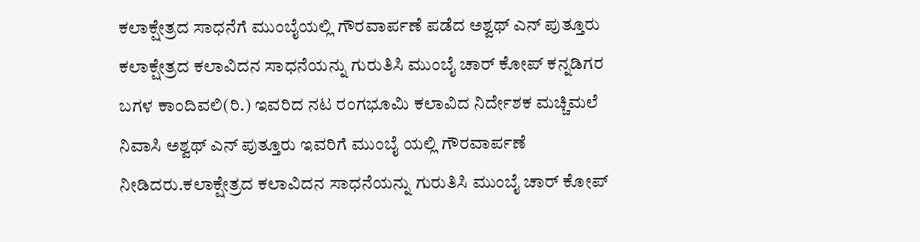ಕಲಾಕ್ಷೇತ್ರದ ಸಾಧನೆಗೆ ಮುಂಬೈಯಲ್ಲಿ ಗೌರವಾರ್ಪಣೆ ಪಡೆದ ಅಶ್ವಥ್‌ ಎನ್ ಪುತ್ತೂರು ಕಲಾಕ್ಷೇತ್ರದ ಕಲಾವಿದನ ಸಾಧನೆಯನ್ನು ಗುರುತಿಸಿ ಮುಂಬೈ ಚಾರ್ ಕೋಪ್ ಕನ್ನಡಿಗರ ಬಗಳ ಕಾಂದಿವಲಿ(ರಿ.) ಇವರಿದ ನಟ ರಂಗಭೂಮಿ ಕಲಾವಿದ ನಿರ್ದೇಶಕ ಮಚ್ಚಿಮಲೆ ನಿವಾಸಿ ಅಶ್ವಥ್ ಎನ್ ಪುತ್ತೂರು ಇವರಿಗೆ ಮುಂಬೈ ಯಲ್ಲಿ ಗೌರವಾರ್ಪಣೆ ನೀಡಿದರು.ಕಲಾಕ್ಷೇತ್ರದ ಕಲಾವಿದನ ಸಾಧನೆಯನ್ನು ಗುರುತಿಸಿ ಮುಂಬೈ ಚಾರ್ ಕೋಪ್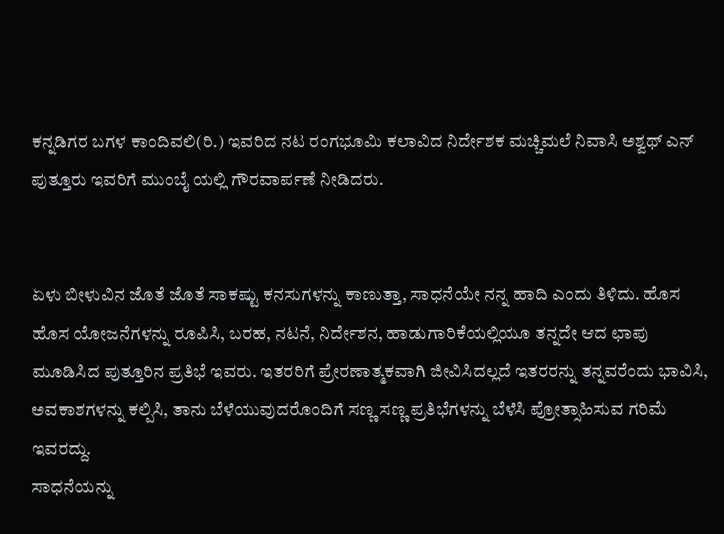ಕನ್ನಡಿಗರ ಬಗಳ ಕಾಂದಿವಲಿ(ರಿ.) ಇವರಿದ ನಟ ರಂಗಭೂಮಿ ಕಲಾವಿದ ನಿರ್ದೇಶಕ ಮಚ್ಚಿಮಲೆ ನಿವಾಸಿ ಅಶ್ವಥ್ ಎನ್ ಪುತ್ತೂರು ಇವರಿಗೆ ಮುಂಬೈ ಯಲ್ಲಿ ಗೌರವಾರ್ಪಣೆ ನೀಡಿದರು.


ಏಳು ಬೀಳುವಿನ ಜೊತೆ ಜೊತೆ ಸಾಕಷ್ಟು ಕನಸುಗಳನ್ನು ಕಾಣುತ್ತಾ, ಸಾಧನೆಯೇ ನನ್ನ ಹಾದಿ ಎಂದು ತಿಳಿದು. ಹೊಸ ಹೊಸ ಯೋಜನೆಗಳನ್ನು ರೂಪಿಸಿ, ಬರಹ, ನಟನೆ, ನಿರ್ದೇಶನ, ಹಾಡುಗಾರಿಕೆಯಲ್ಲಿಯೂ ತನ್ನದೇ ಆದ ಛಾಪು ಮೂಡಿಸಿದ ಪುತ್ತೂರಿನ ಪ್ರತಿಭೆ ಇವರು. ಇತರರಿಗೆ ಪ್ರೇರಣಾತ್ಮಕವಾಗಿ ಜೀವಿಸಿದಲ್ಲದೆ ಇತರರನ್ನು ತನ್ನವರೆಂದು ಭಾವಿಸಿ, ಅವಕಾಶಗಳನ್ನು ಕಲ್ಪಿಸಿ, ತಾನು ಬೆಳೆಯುವುದರೊಂದಿಗೆ ಸಣ್ಣ ಸಣ್ಣ ಪ್ರತಿಭೆಗಳನ್ನು ಬೆಳೆಸಿ ಪ್ರೋತ್ಸಾಹಿಸುವ ಗರಿಮೆ ಇವರದ್ದು.
ಸಾಧನೆಯನ್ನು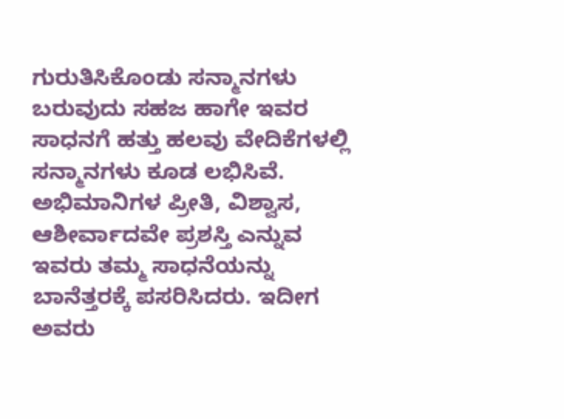ಗುರುತಿಸಿಕೊಂಡು ಸನ್ಮಾನಗಳು ಬರುವುದು ಸಹಜ ಹಾಗೇ ಇವರ ಸಾಧನಗೆ ಹತ್ತು ಹಲವು ವೇದಿಕೆಗಳಲ್ಲಿ ಸನ್ಮಾನಗಳು ಕೂಡ ಲಭಿಸಿವೆ. ಅಭಿಮಾನಿಗಳ ಪ್ರೀತಿ, ವಿಶ್ವಾಸ, ಆಶೀರ್ವಾದವೇ ಪ್ರಶಸ್ತಿ ಎನ್ನುವ ಇವರು ತಮ್ಮ ಸಾಧನೆಯನ್ನು ಬಾನೆತ್ತರಕ್ಕೆ ಪಸರಿಸಿದರು. ಇದೀಗ ಅವರು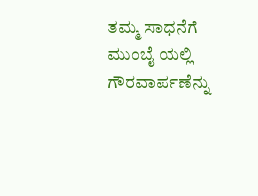ತಮ್ಮ ಸಾಧನೆಗೆ ಮುಂಬೈ ಯಲ್ಲಿ ಗೌರವಾರ್ಪಣೆನ್ನು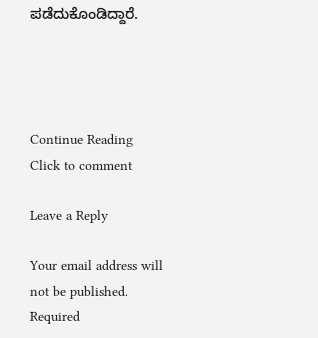ಪಡೆದುಕೊಂಡಿದ್ದಾರೆ.




Continue Reading
Click to comment

Leave a Reply

Your email address will not be published. Required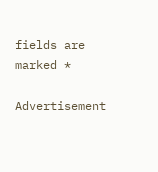fields are marked *

Advertisement